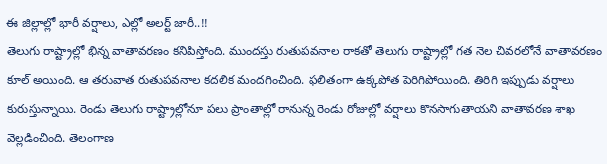ఈ జిల్లాల్లో భారీ వర్షాలు, ఎల్లో అలర్ట్ జారీ..!!
తెలుగు రాష్ట్రాల్లో భిన్న వాతావరణం కనిపిస్తోంది. ముందస్తు రుతుపవనాల రాకతో తెలుగు రాష్ట్రాల్లో గత నెల చివరలోనే వాతావరణం కూల్ అయింది. ఆ తరువాత రుతుపవనాల కదలిక మందగించింది. ఫలితంగా ఉక్కపోత పెరిగిపోయింది. తిరిగి ఇప్పుడు వర్షాలు కురుస్తున్నాయి. రెండు తెలుగు రాష్ట్రాల్లోనూ పలు ప్రాంతాల్లో రానున్న రెండు రోజుల్లో వర్షాలు కొనసాగుతాయని వాతావరణ శాఖ వెల్లడించింది. తెలంగాణ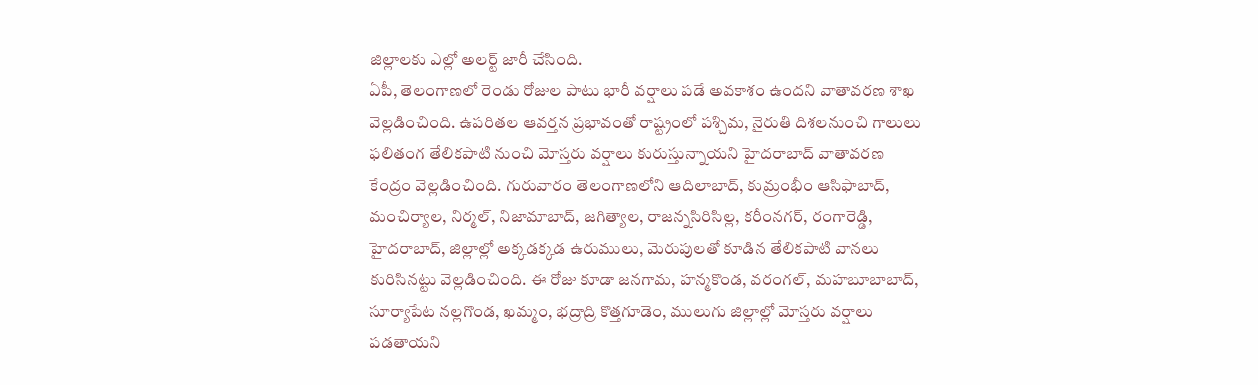జిల్లాలకు ఎల్లో అలర్ట్ జారీ చేసింది.
ఏపీ, తెలంగాణలో రెండు రోజుల పాటు భారీ వర్షాలు పడే అవకాశం ఉందని వాతావరణ శాఖ వెల్లడించింది. ఉపరితల ఆవర్తన ప్రభావంతో రాష్ట్రంలో పశ్చిమ, నైరుతి దిశలనుంచి గాలులు ఫలితంగ తేలికపాటి నుంచి మోస్తరు వర్షాలు కురుస్తున్నాయని హైదరాబాద్ వాతావరణ కేంద్రం వెల్లడించింది. గురువారం తెలంగాణలోని ఆదిలాబాద్, కుమ్రంభీం ఆసిఫాబాద్, మంచిర్యాల, నిర్మల్, నిజామాబాద్, జగిత్యాల, రాజన్నసిరిసిల్ల, కరీంనగర్, రంగారెడ్డి, హైదరాబాద్, జిల్లాల్లో అక్కడక్కడ ఉరుములు, మెరుపులతో కూడిన తేలికపాటి వానలు కురిసినట్టు వెల్లడించింది. ఈ రోజు కూడా జనగామ, హన్మకొండ, వరంగల్, మహబూబాబాద్, సూర్యాపేట నల్లగొండ, ఖమ్మం, భద్రాద్రి కొత్తగూడెం, ములుగు జిల్లాల్లో మోస్తరు వర్షాలు పడతాయని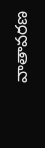వాతావరణ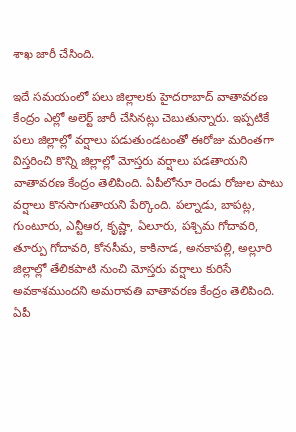శాఖ జారీ చేసింది.

ఇదే సమయంలో పలు జిల్లాలకు హైదరాబాద్ వాతావరణ కేంద్రం ఎల్లో అలెర్ట్ జారీ చేసినట్లు చెబుతున్నారు. ఇప్పటికే పలు జిల్లాల్లో వర్షాలు పడుతుండటంతో ఈరోజు మరింతగా విస్తరించి కొన్ని జిల్లాల్లో మోస్తరు వర్షాలు పడతాయని వాతావరణ కేంద్రం తెలిపింది. ఏపీలోనూ రెండు రోజుల పాటు వర్షాలు కొనసాగుతాయని పేర్కొంది. పల్నాడు, బాపట్ల, గుంటూరు, ఎన్టీఆర, కృష్ణా, ఏలూరు, పశ్చిమ గోదావరి, తూర్పు గోదావరి, కోనసీమ, కాకినాడ, అనకాపల్లి, అల్లూరి జిల్లాల్లో తేలికపాటి నుంచి మోస్తరు వర్షాలు కురిసే అవకాశముందని అమరావతి వాతావరణ కేంద్రం తెలిపింది. ఏపీ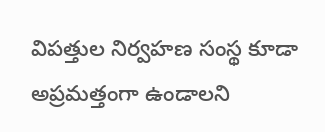విపత్తుల నిర్వహణ సంస్థ కూడా అప్రమత్తంగా ఉండాలని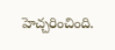హెచ్చరించింది.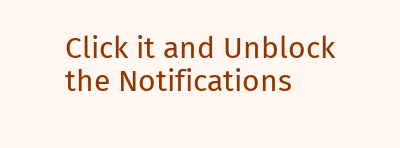Click it and Unblock the Notifications